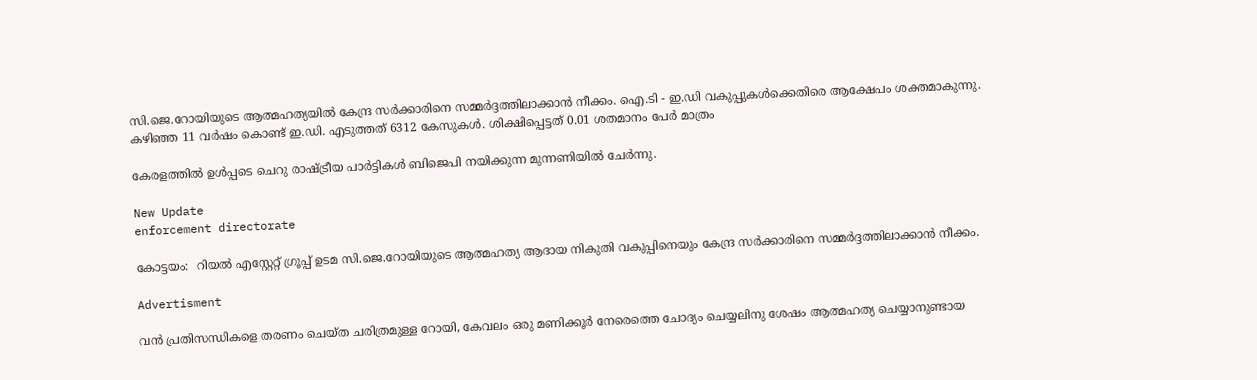സി.ജെ.റോയിയുടെ ആത്മഹത്യയില്‍ കേന്ദ്ര സര്‍ക്കാരിനെ സമ്മര്‍ദ്ദത്തിലാക്കാന്‍ നീക്കം. ഐ.ടി - ഇ.ഡി വകുപ്പുകള്‍ക്കെതിരെ ആക്ഷേപം ശക്തമാകുന്നു. കഴിഞ്ഞ 11 വര്‍ഷം കൊണ്ട് ഇ.ഡി. എടുത്തത് 6312 കേസുകള്‍. ശിക്ഷിപ്പെട്ടത് 0.01 ശതമാനം പേര്‍ മാത്രം

കേരളത്തിൽ ഉൾപ്പടെ ചെറു രാഷ്ട്രീയ പാർട്ടികൾ ബിജെപി നയിക്കുന്ന മുന്നണിയിൽ ചേർന്നു.

New Update
enforcement directorate

കോട്ടയം:  റിയല്‍ എസ്റ്റേറ്റ് ഗ്രൂപ്പ് ഉടമ സി.ജെ.റോയിയുടെ ആത്മഹത്യ ആദായ നികുതി വകുപ്പിനെയും കേന്ദ്ര സര്‍ക്കാരിനെ സമ്മര്‍ദ്ദത്തിലാക്കാന്‍ നീക്കം.

Advertisment

വന്‍ പ്രതിസന്ധികളെ തരണം ചെയ്ത ചരിത്രമുള്ള റോയി, കേവലം ഒരു മണിക്കൂര്‍ നേരെത്തെ ചോദ്യം ചെയ്യലിനു ശേഷം ആത്മഹത്യ ചെയ്യാനുണ്ടായ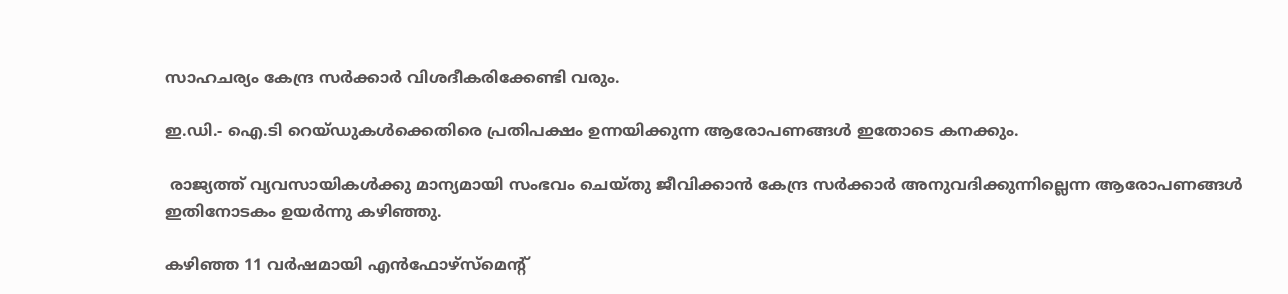സാഹചര്യം കേന്ദ്ര സര്‍ക്കാര്‍ വിശദീകരിക്കേണ്ടി വരും.

ഇ.ഡി.- ഐ.ടി റെയ്ഡുകള്‍ക്കെതിരെ പ്രതിപക്ഷം ഉന്നയിക്കുന്ന ആരോപണങ്ങള്‍ ഇതോടെ കനക്കും.

 രാജ്യത്ത് വ്യവസായികള്‍ക്കു മാന്യമായി സംഭവം ചെയ്തു ജീവിക്കാന്‍ കേന്ദ്ര സര്‍ക്കാര്‍ അനുവദിക്കുന്നില്ലെന്ന ആരോപണങ്ങള്‍ ഇതിനോടകം ഉയര്‍ന്നു കഴിഞ്ഞു.

കഴിഞ്ഞ 11 വര്‍ഷമായി എന്‍ഫോഴ്‌സ്മെന്റ്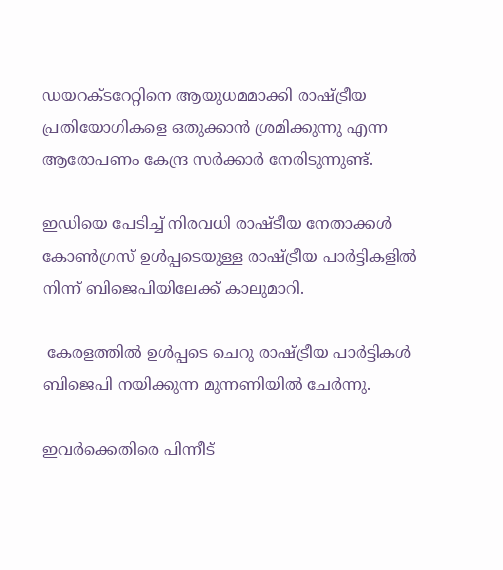ഡയറക്ടറേറ്റിനെ ആയുധമമാക്കി രാഷ്ട്രീയ പ്രതിയോഗികളെ ഒതുക്കാന്‍ ശ്രമിക്കുന്നു എന്ന ആരോപണം കേന്ദ്ര സര്‍ക്കാര്‍ നേരിടുന്നുണ്ട്.

ഇഡിയെ പേടിച്ച് നിരവധി രാഷ്ടീയ നേതാക്കള്‍ കോണ്‍ഗ്രസ് ഉള്‍പ്പടെയുള്ള രാഷ്ട്രീയ പാര്‍ട്ടികളില്‍ നിന്ന് ബിജെപിയിലേക്ക് കാലുമാറി.

 കേരളത്തിൽ ഉൾപ്പടെ ചെറു രാഷ്ട്രീയ പാർട്ടികൾ ബിജെപി നയിക്കുന്ന മുന്നണിയിൽ ചേർന്നു.

ഇവര്‍ക്കെതിരെ പിന്നീട്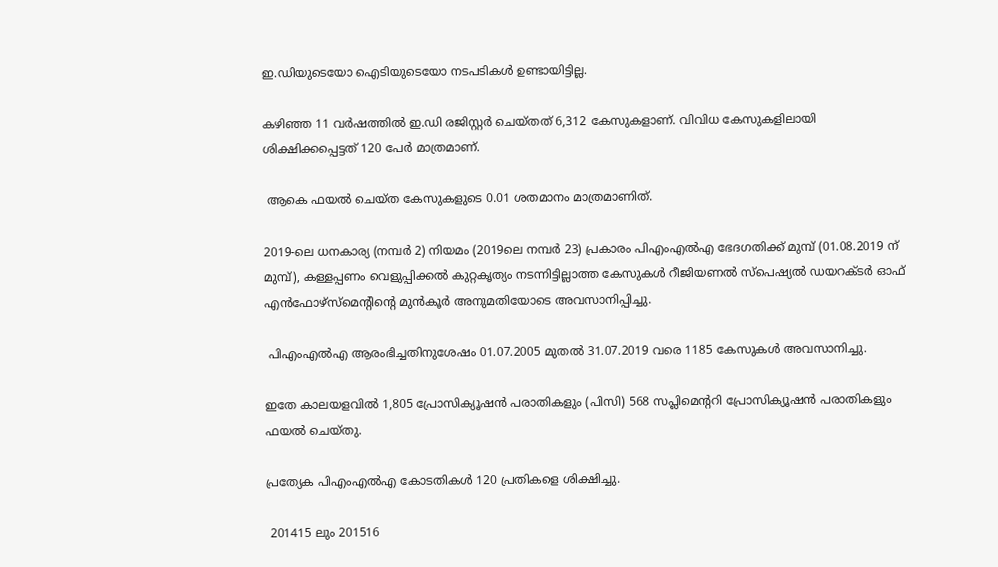ഇ.ഡിയുടെയോ ഐടിയുടെയോ നടപടികള്‍ ഉണ്ടായിട്ടില്ല.

കഴിഞ്ഞ 11 വര്‍ഷത്തില്‍ ഇ.ഡി രജിസ്റ്റര്‍ ചെയ്തത് 6,312 കേസുകളാണ്. വിവിധ കേസുകളിലായി ശിക്ഷിക്കപ്പെട്ടത് 120 പേര്‍ മാത്രമാണ്.

 ആകെ ഫയല്‍ ചെയ്ത കേസുകളുടെ 0.01 ശതമാനം മാത്രമാണിത്.

2019-ലെ ധനകാര്യ (നമ്പര്‍ 2) നിയമം (2019ലെ നമ്പര്‍ 23) പ്രകാരം പിഎംഎല്‍എ ഭേദഗതിക്ക് മുമ്പ് (01.08.2019 ന് മുമ്പ്), കള്ളപ്പണം വെളുപ്പിക്കല്‍ കുറ്റകൃത്യം നടന്നിട്ടില്ലാത്ത കേസുകള്‍ റീജിയണല്‍ സ്‌പെഷ്യല്‍ ഡയറക്ടര്‍ ഓഫ് എന്‍ഫോഴ്സ്മെന്റിന്റെ മുന്‍കൂര്‍ അനുമതിയോടെ അവസാനിപ്പിച്ചു.

 പിഎംഎല്‍എ ആരംഭിച്ചതിനുശേഷം 01.07.2005 മുതല്‍ 31.07.2019 വരെ 1185 കേസുകള്‍ അവസാനിച്ചു.

ഇതേ കാലയളവില്‍ 1,805 പ്രോസിക്യൂഷന്‍ പരാതികളും (പിസി) 568 സപ്ലിമെന്ററി പ്രോസിക്യൂഷന്‍ പരാതികളും ഫയല്‍ ചെയ്തു.

പ്രത്യേക പിഎംഎല്‍എ കോടതികള്‍ 120 പ്രതികളെ ശിക്ഷിച്ചു.

 201415 ലും 201516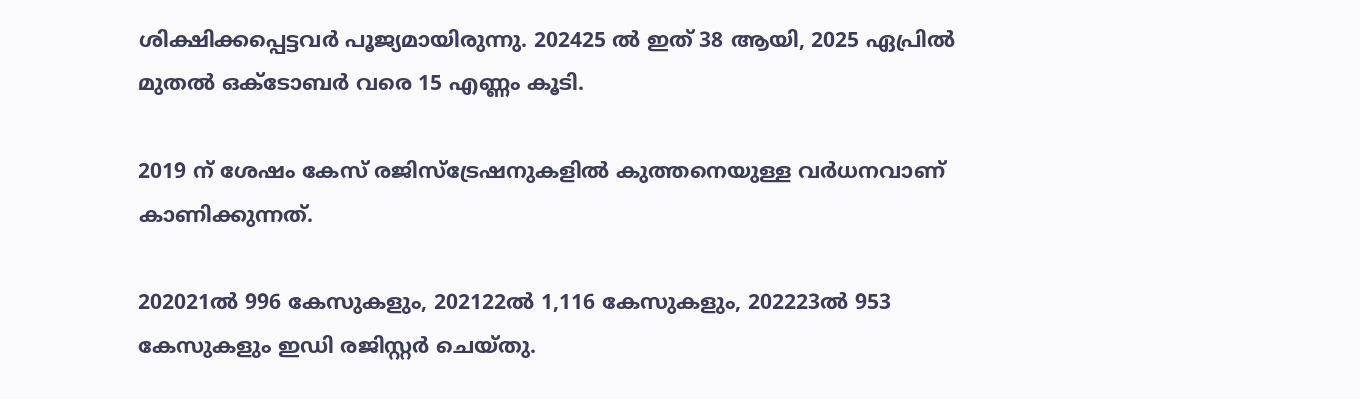ശിക്ഷിക്കപ്പെട്ടവര്‍ പൂജ്യമായിരുന്നു. 202425 ല്‍ ഇത് 38 ആയി, 2025 ഏപ്രില്‍ മുതല്‍ ഒക്ടോബര്‍ വരെ 15 എണ്ണം കൂടി.

2019 ന് ശേഷം കേസ് രജിസ്‌ട്രേഷനുകളില്‍ കുത്തനെയുള്ള വര്‍ധനവാണ് കാണിക്കുന്നത്.

202021ല്‍ 996 കേസുകളും, 202122ല്‍ 1,116 കേസുകളും, 202223ല്‍ 953 കേസുകളും ഇഡി രജിസ്റ്റര്‍ ചെയ്തു.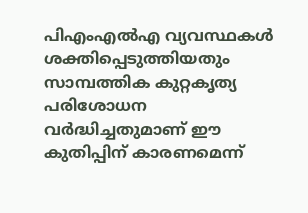പിഎംഎല്‍എ വ്യവസ്ഥകള്‍ ശക്തിപ്പെടുത്തിയതും സാമ്പത്തിക കുറ്റകൃത്യ പരിശോധന വര്‍ദ്ധിച്ചതുമാണ് ഈ കുതിപ്പിന് കാരണമെന്ന്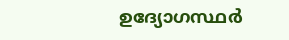ഉദ്യോഗസ്ഥര്‍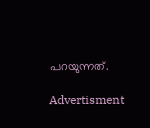പറയുന്നത്.

Advertisment